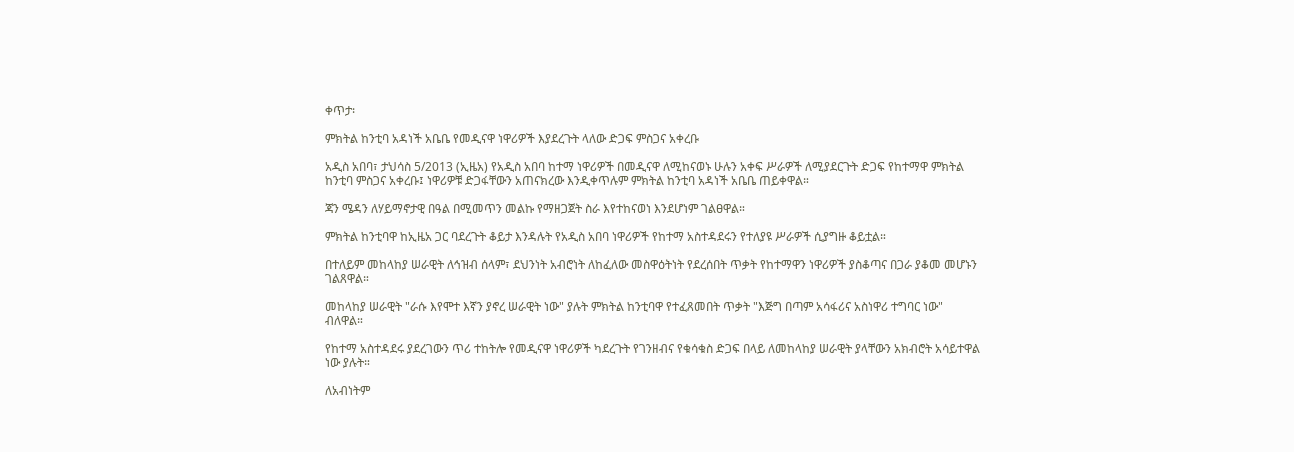ቀጥታ፡

ምክትል ከንቲባ አዳነች አቤቤ የመዲናዋ ነዋሪዎች እያደረጉት ላለው ድጋፍ ምስጋና አቀረቡ

አዲስ አበባ፣ ታህሳስ 5/2013 (ኢዜአ) የአዲስ አበባ ከተማ ነዋሪዎች በመዲናዋ ለሚከናወኑ ሁሉን አቀፍ ሥራዎች ለሚያደርጉት ድጋፍ የከተማዋ ምክትል ከንቲባ ምስጋና አቀረቡ፤ ነዋሪዎቹ ድጋፋቸውን አጠናክረው እንዲቀጥሉም ምክትል ከንቲባ አዳነች አቤቤ ጠይቀዋል።

ጃን ሜዳን ለሃይማኖታዊ በዓል በሚመጥን መልኩ የማዘጋጀት ስራ እየተከናወነ እንደሆነም ገልፀዋል።

ምክትል ከንቲባዋ ከኢዜአ ጋር ባደረጉት ቆይታ እንዳሉት የአዲስ አበባ ነዋሪዎች የከተማ አስተዳደሩን የተለያዩ ሥራዎች ሲያግዙ ቆይቷል።

በተለይም መከላከያ ሠራዊት ለኅዝብ ሰላም፣ ደህንነት አብሮነት ለከፈለው መስዋዕትነት የደረሰበት ጥቃት የከተማዋን ነዋሪዎች ያስቆጣና በጋራ ያቆመ መሆኑን ገልጸዋል።

መከላከያ ሠራዊት "ራሱ እየሞተ እኛን ያኖረ ሠራዊት ነው" ያሉት ምክትል ከንቲባዋ የተፈጸመበት ጥቃት "እጅግ በጣም አሳፋሪና አስነዋሪ ተግባር ነው" ብለዋል።

የከተማ አስተዳደሩ ያደረገውን ጥሪ ተከትሎ የመዲናዋ ነዋሪዎች ካደረጉት የገንዘብና የቁሳቁስ ድጋፍ በላይ ለመከላከያ ሠራዊት ያላቸውን አክብሮት አሳይተዋል ነው ያሉት።

ለአብነትም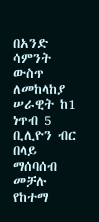በአንድ ሳምንት ውስጥ ለመከላከያ ሠራዊት ከ1 ነጥብ 5 ቢሊዮን ብር በላይ ማሰባሰብ መቻሉ የከተማ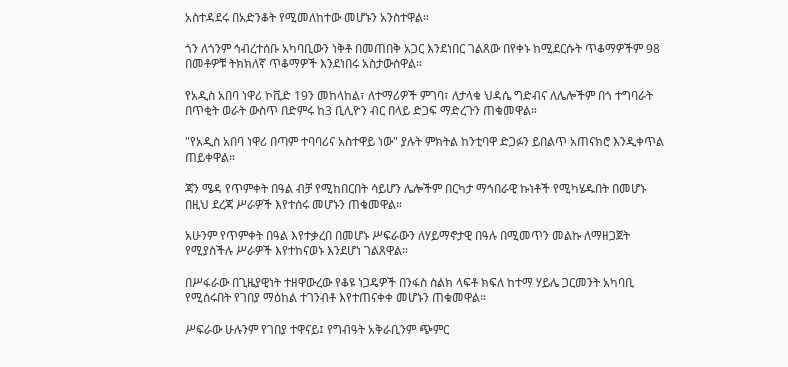አስተዳደሩ በአድንቆት የሚመለከተው መሆኑን አንስተዋል።

ጎን ለጎንም ኅብረተሰቡ አካባቢውን ነቅቶ በመጠበቅ አጋር እንደነበር ገልጸው በየቀኑ ከሚደርሱት ጥቆማዎችም 98 በመቶዎቹ ትክክለኛ ጥቆማዎች እንደነበሩ አስታውሰዋል።

የአዲስ አበባ ነዋሪ ኮቪድ 19ን መከላከል፣ ለተማሪዎች ምገባ፣ ለታላቁ ህዳሴ ግድብና ለሌሎችም በጎ ተግባራት በጥቂት ወራት ውስጥ በድምሩ ከ3 ቢሊዮን ብር በላይ ድጋፍ ማድረጉን ጠቁመዋል።

"የአዲስ አበባ ነዋሪ በጣም ተባባሪና አስተዋይ ነው" ያሉት ምክትል ከንቲባዋ ድጋፉን ይበልጥ አጠናክሮ እንዲቀጥል ጠይቀዋል።

ጃን ሜዳ የጥምቀት በዓል ብቻ የሚከበርበት ሳይሆን ሌሎችም በርካታ ማኅበራዊ ኩነቶች የሚካሄዱበት በመሆኑ በዚህ ደረጃ ሥራዎች እየተሰሩ መሆኑን ጠቁመዋል።

አሁንም የጥምቀት በዓል እየተቃረበ በመሆኑ ሥፍራውን ለሃይማኖታዊ በዓሉ በሚመጥን መልኩ ለማዘጋጀት የሚያስችሉ ሥራዎች እየተከናወኑ እንደሆነ ገልጸዋል።

በሥፋራው በጊዜያዊነት ተዘዋውረው የቆዩ ነጋዴዎች በንፋስ ስልክ ላፍቶ ክፍለ ከተማ ሃይሌ ጋርመንት አካባቢ የሚሰሩበት የገበያ ማዕከል ተገንብቶ እየተጠናቀቀ መሆኑን ጠቁመዋል።

ሥፍራው ሁሉንም የገበያ ተዋናይ፤ የግብዓት አቅራቢንም ጭምር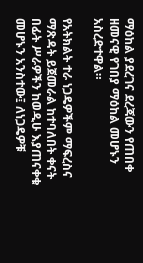ማዕከል ያደረገና ደረጃውን የጠበቀ ዘመናዊ የገበያ ማዕከል መሆኑን አስረድተዋል።

የአትክልት ተራ ነጋዴዎችም ማፍረስና ማጽዳት ይጀመራል ከተባለበት ቀናት በፊት ሥራዎችን ከወዲሁ እያጠናቀቁ መሆኑን አንስተው፤ ለነጋዴዎቹ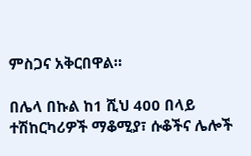ምስጋና አቅርበዋል።

በሌላ በኩል ከ1 ሺህ 400 በላይ ተሽከርካሪዎች ማቆሚያ፣ ሱቆችና ሌሎች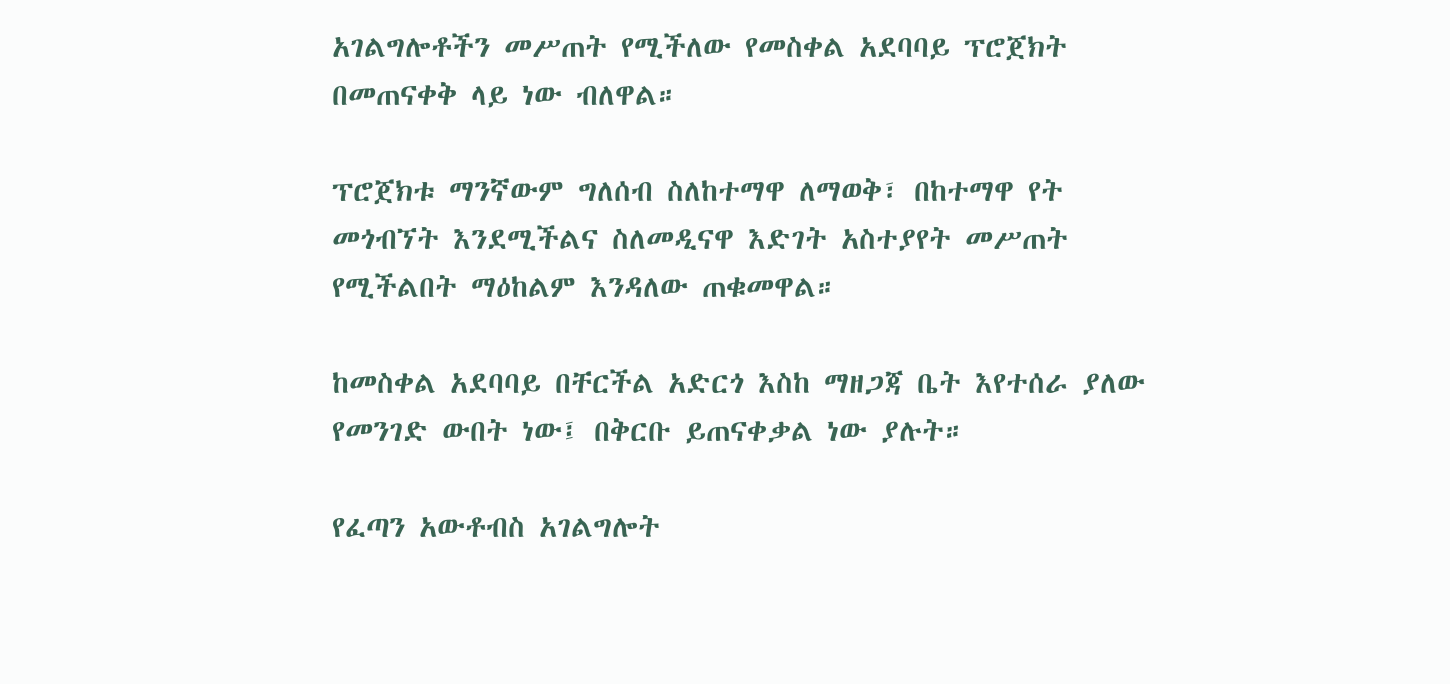አገልግሎቶችን መሥጠት የሚችለው የመስቀል አደባባይ ፕሮጀክት በመጠናቀቅ ላይ ነው ብለዋል።

ፕሮጀክቱ ማንኛውም ግለሰብ ስለከተማዋ ለማወቅ፣ በከተማዋ የት መጎብኘት እንደሚችልና ስለመዲናዋ እድገት አስተያየት መሥጠት የሚችልበት ማዕከልም እንዳለው ጠቁመዋል።

ከመስቀል አደባባይ በቸርችል አድርጎ እስከ ማዘጋጃ ቤት እየተሰራ ያለው የመንገድ ውበት ነው፤ በቅርቡ ይጠናቀቃል ነው ያሉት።

የፈጣን አውቶብስ አገልግሎት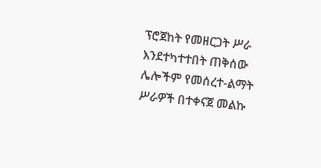ፕሮጀከት የመዘርጋት ሥራ እንደተካተተበት ጠቅሰው ሌሎችም የመሰረተ-ልማት ሥራዎች በተቀናጀ መልኩ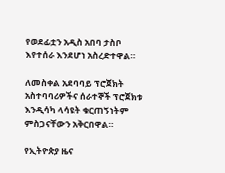የወደፊቷን አዲስ አበባ ታስቦ እየተሰራ እንደሆነ አስረድተዋል።

ለመስቀል አደባባይ ፕሮጀክት አስተባባሪዎችና ሰራተኞች ፕሮጀክቱ እንዲሳካ ላሳዩት ቁርጠኝነትም ምስጋናቸውን አቅርበዋል።

የኢትዮጵያ ዜና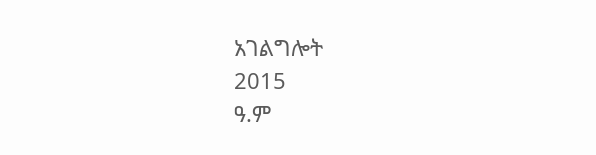አገልግሎት
2015
ዓ.ም